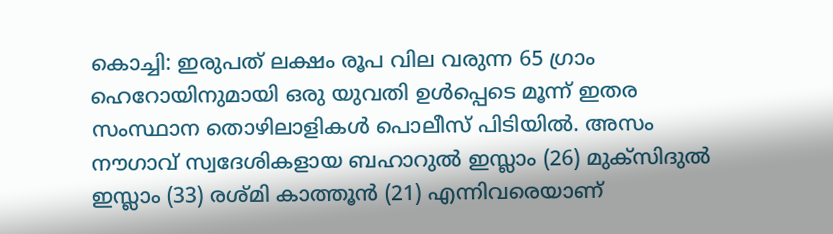കൊച്ചി: ഇരുപത് ലക്ഷം രൂപ വില വരുന്ന 65 ഗ്രാം ഹെറോയിനുമായി ഒരു യുവതി ഉൾപ്പെടെ മൂന്ന് ഇതര സംസ്ഥാന തൊഴിലാളികൾ പൊലീസ് പിടിയിൽ. അസം നൗഗാവ് സ്വദേശികളായ ബഹാറുൽ ഇസ്ലാം (26) മുക്സിദുൽ ഇസ്ലാം (33) രശ്മി കാത്തൂൻ (21) എന്നിവരെയാണ്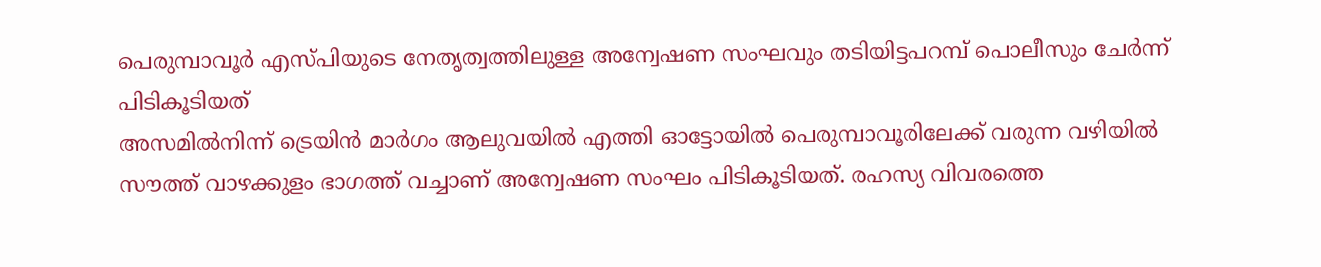പെരുമ്പാവൂർ എസ്പിയുടെ നേതൃത്വത്തിലുള്ള അന്വേഷണ സംഘവും തടിയിട്ടപറമ്പ് പൊലീസും ചേർന്ന് പിടികൂടിയത്
അസമിൽനിന്ന് ട്രെയിൻ മാർഗം ആലുവയിൽ എത്തി ഓട്ടോയിൽ പെരുമ്പാവൂരിലേക്ക് വരുന്ന വഴിയിൽ സൗത്ത് വാഴക്കുളം ഭാഗത്ത് വച്ചാണ് അന്വേഷണ സംഘം പിടികൂടിയത്. രഹസ്യ വിവരത്തെ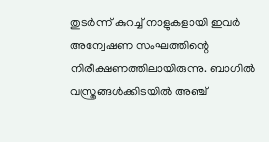തുടർന്ന് കുറച്ച് നാളുകളായി ഇവർ അന്വേഷണ സംഘത്തിന്റെ നിരീക്ഷണത്തിലായിരുന്നു. ബാഗിൽ വസ്ത്രങ്ങൾക്കിടയിൽ അഞ്ച്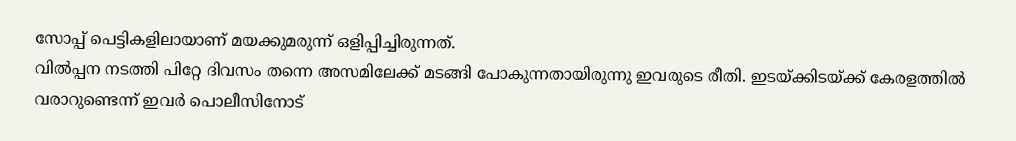സോപ്പ് പെട്ടികളിലായാണ് മയക്കുമരുന്ന് ഒളിപ്പിച്ചിരുന്നത്.
വിൽപ്പന നടത്തി പിറ്റേ ദിവസം തന്നെ അസമിലേക്ക് മടങ്ങി പോകുന്നതായിരുന്നു ഇവരുടെ രീതി. ഇടയ്ക്കിടയ്ക്ക് കേരളത്തിൽ വരാറുണ്ടെന്ന് ഇവർ പൊലീസിനോട്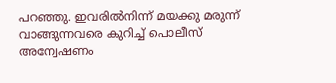പറഞ്ഞു. ഇവരിൽനിന്ന് മയക്കു മരുന്ന് വാങ്ങുന്നവരെ കുറിച്ച് പൊലീസ് അന്വേഷണം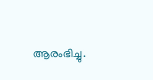ആരംഭിച്ചു.